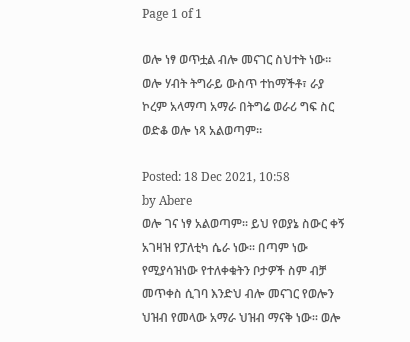Page 1 of 1

ወሎ ነፃ ወጥቷል ብሎ መናገር ስህተት ነው። ወሎ ሃብት ትግራይ ውስጥ ተከማችቶ፣ ራያ ኮረም አላማጣ አማራ በትግሬ ወራሪ ግፍ ስር ወድቆ ወሎ ነጻ አልወጣም።

Posted: 18 Dec 2021, 10:58
by Abere
ወሎ ገና ነፃ አልወጣም። ይህ የወያኔ ስውር ቀኝ አገዛዝ የፓለቲካ ሴራ ነው። በጣም ነው የሚያሳዝነው የተለቀቁትን ቦታዎች ስም ብቻ መጥቀስ ሲገባ እንድህ ብሎ መናገር የወሎን ህዝብ የመላው አማራ ህዝብ ማናቅ ነው። ወሎ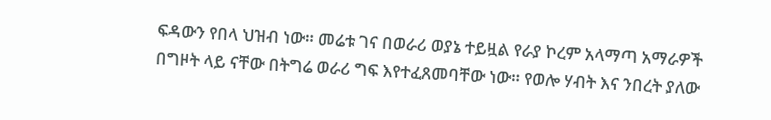ፍዳውን የበላ ህዝብ ነው። መሬቱ ገና በወራሪ ወያኔ ተይዟል የራያ ኮረም አላማጣ አማራዎች በግዞት ላይ ናቸው በትግሬ ወራሪ ግፍ እየተፈጸመባቸው ነው። የወሎ ሃብት እና ንበረት ያለው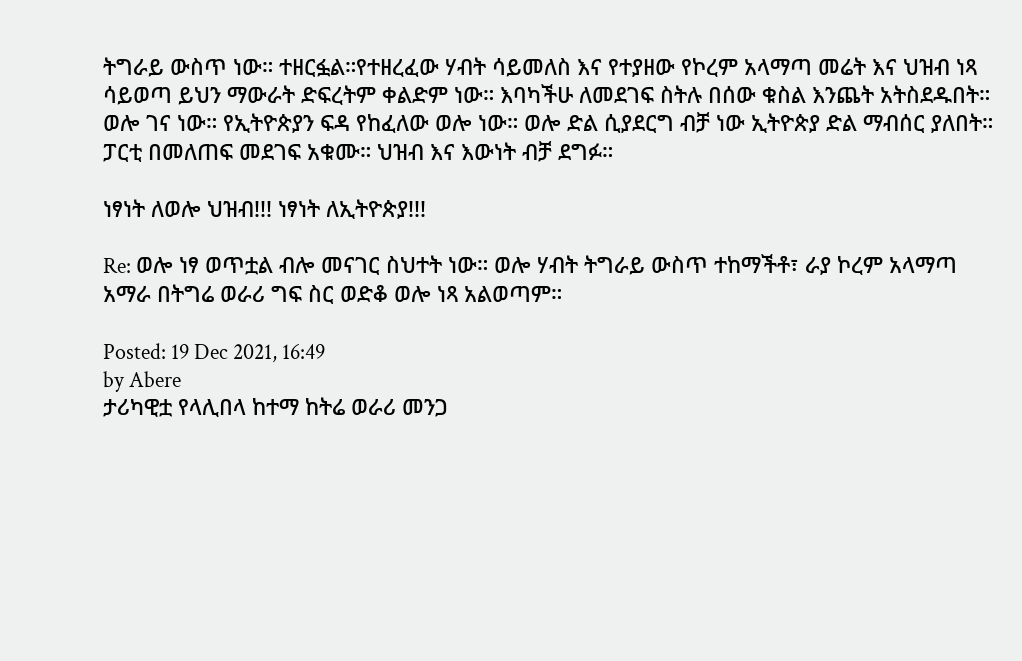ትግራይ ውስጥ ነው። ተዘርፏል።የተዘረፈው ሃብት ሳይመለስ እና የተያዘው የኮረም አላማጣ መሬት እና ህዝብ ነጻ ሳይወጣ ይህን ማውራት ድፍረትም ቀልድም ነው። እባካችሁ ለመደገፍ ስትሉ በሰው ቁስል እንጨት አትስደዱበት። ወሎ ገና ነው። የኢትዮጵያን ፍዳ የከፈለው ወሎ ነው። ወሎ ድል ሲያደርግ ብቻ ነው ኢትዮጵያ ድል ማብሰር ያለበት። ፓርቲ በመለጠፍ መደገፍ አቁሙ። ህዝብ እና እውነት ብቻ ደግፉ።

ነፃነት ለወሎ ህዝብ!!! ነፃነት ለኢትዮጵያ!!!

Re: ወሎ ነፃ ወጥቷል ብሎ መናገር ስህተት ነው። ወሎ ሃብት ትግራይ ውስጥ ተከማችቶ፣ ራያ ኮረም አላማጣ አማራ በትግሬ ወራሪ ግፍ ስር ወድቆ ወሎ ነጻ አልወጣም።

Posted: 19 Dec 2021, 16:49
by Abere
ታሪካዊቷ የላሊበላ ከተማ ከትሬ ወራሪ መንጋ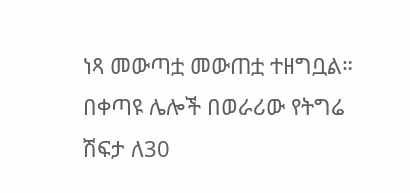ነጻ መውጣቷ መውጠቷ ተዘግቧል። በቀጣዩ ሌሎች በወራሪው የትግሬ ሽፍታ ለ30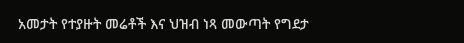አመታት የተያዙት መሬቶች እና ህዝብ ነጻ መውጣት የግደታ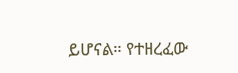ይሆናል። የተዘረፈው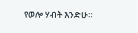የወሎ ሃብት እንድሁ።